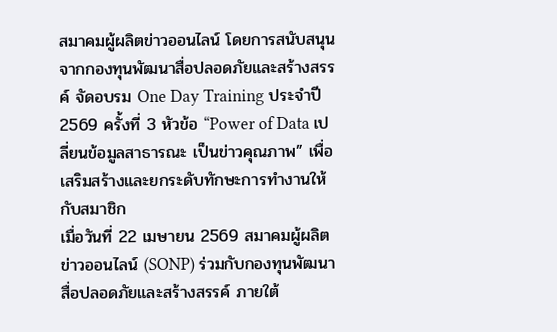สมาคมผู้ผลิตข่าวออนไลน์ โดยการสนับสนุนจากกองทุนพัฒนาสื่อปลอดภัยและสร้างสรรค์ จัดอบรม One Day Training ประจำปี 2569 ครั้งที่ 3 หัวข้อ “Power of Data เปลี่ยนข้อมูลสาธารณะ เป็นข่าวคุณภาพ” เพื่อเสริมสร้างและยกระดับทักษะการทำงานให้กับสมาชิก
เมื่อวันที่ 22 เมษายน 2569 สมาคมผู้ผลิตข่าวออนไลน์ (SONP) ร่วมกับกองทุนพัฒนาสื่อปลอดภัยและสร้างสรรค์ ภายใต้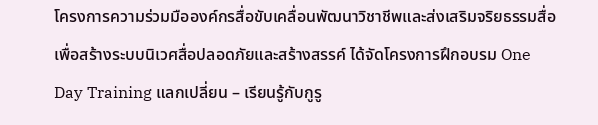โครงการความร่วมมือองค์กรสื่อขับเคลื่อนพัฒนาวิชาชีพและส่งเสริมจริยธรรมสื่อ เพื่อสร้างระบบนิเวศสื่อปลอดภัยและสร้างสรรค์ ได้จัดโครงการฝึกอบรม One Day Training แลกเปลี่ยน – เรียนรู้กับกูรู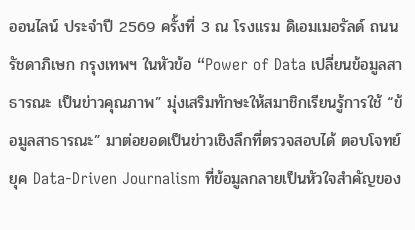ออนไลน์ ประจำปี 2569 ครั้งที่ 3 ณ โรงแรม ดิเอมเมอรัลด์ ถนนรัชดาภิเษก กรุงเทพฯ ในหัวข้อ “Power of Data เปลี่ยนข้อมูลสาธารณะ เป็นข่าวคุณภาพ” มุ่งเสริมทักษะให้สมาชิกเรียนรู้การใช้ “ข้อมูลสาธารณะ” มาต่อยอดเป็นข่าวเชิงลึกที่ตรวจสอบได้ ตอบโจทย์ยุค Data-Driven Journalism ที่ข้อมูลกลายเป็นหัวใจสำคัญของ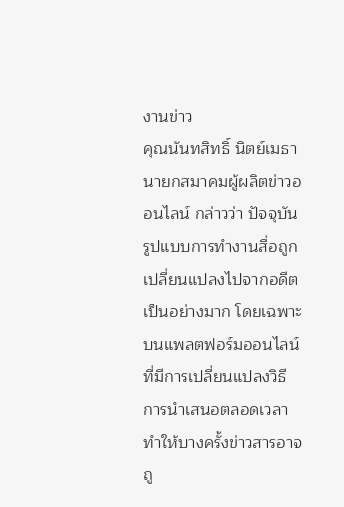งานข่าว
คุณนันทสิทธิ์ นิตย์เมธา นายกสมาคมผู้ผลิตข่าวออนไลน์ กล่าวว่า ปัจจุบันรูปแบบการทำงานสื่อถูกเปลี่ยนแปลงไปจากอดีตเป็นอย่างมาก โดยเฉพาะบนแพลตฟอร์มออนไลน์ที่มีการเปลี่ยนแปลงวิธีการนำเสนอตลอดเวลา ทำให้บางครั้งข่าวสารอาจถู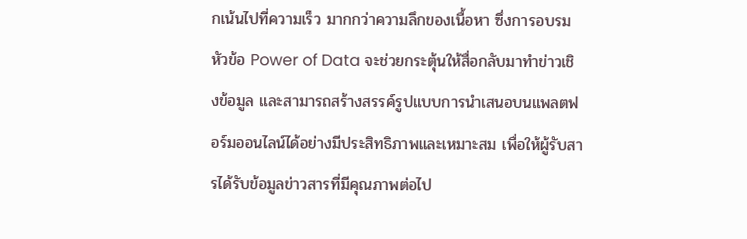กเน้นไปที่ความเร็ว มากกว่าความลึกของเนื้อหา ซึ่งการอบรมหัวข้อ Power of Data จะช่วยกระตุ้นให้สื่อกลับมาทำข่าวเชิงข้อมูล และสามารถสร้างสรรค์รูปแบบการนำเสนอบนแพลตฟอร์มออนไลน์ได้อย่างมีประสิทธิภาพและเหมาะสม เพื่อให้ผู้รับสารได้รับข้อมูลข่าวสารที่มีคุณภาพต่อไป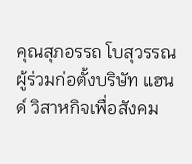คุณสุภอรรถ โบสุวรรณ ผู้ร่วมก่อตั้งบริษัท แฮนด์ วิสาหกิจเพื่อสังคม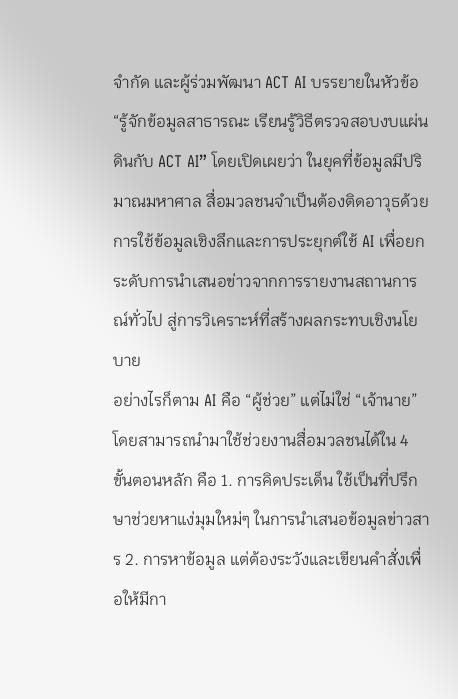จำกัด และผู้ร่วมพัฒนา ACT AI บรรยายในหัวข้อ “รู้จักข้อมูลสาธารณะ เรียนรู้วิธีตรวจสอบงบแผ่นดินกับ ACT AI” โดยเปิดเผยว่า ในยุคที่ข้อมูลมีปริมาณมหาศาล สื่อมวลชนจำเป็นต้องติดอาวุธด้วยการใช้ข้อมูลเชิงลึกและการประยุกต์ใช้ AI เพื่อยกระดับการนำเสนอข่าวจากการรายงานสถานการณ์ทั่วไป สู่การวิเคราะห์ที่สร้างผลกระทบเชิงนโยบาย
อย่างไรก็ตาม AI คือ “ผู้ช่วย” แต่ไม่ใช่ “เจ้านาย” โดยสามารถนำมาใช้ช่วยงานสื่อมวลชนได้ใน 4 ขั้นตอนหลัก คือ 1. การคิดประเด็น ใช้เป็นที่ปรึกษาช่วยหาแง่มุมใหม่ๆ ในการนำเสนอข้อมูลข่าวสาร 2. การหาข้อมูล แต่ต้องระวังและเขียนคำสั่งเพื่อให้มีกา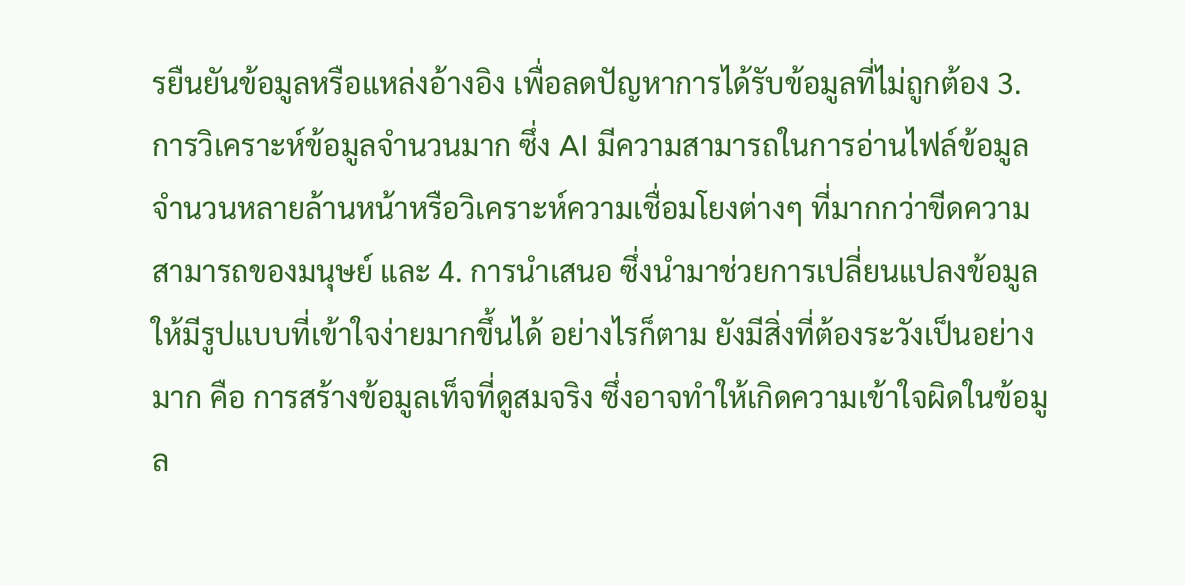รยืนยันข้อมูลหรือแหล่งอ้างอิง เพื่อลดปัญหาการได้รับข้อมูลที่ไม่ถูกต้อง 3. การวิเคราะห์ข้อมูลจำนวนมาก ซึ่ง AI มีความสามารถในการอ่านไฟล์ข้อมูลจำนวนหลายล้านหน้าหรือวิเคราะห์ความเชื่อมโยงต่างๆ ที่มากกว่าขีดความสามารถของมนุษย์ และ 4. การนำเสนอ ซึ่งนำมาช่วยการเปลี่ยนแปลงข้อมูลให้มีรูปแบบที่เข้าใจง่ายมากขึ้นได้ อย่างไรก็ตาม ยังมีสิ่งที่ต้องระวังเป็นอย่างมาก คือ การสร้างข้อมูลเท็จที่ดูสมจริง ซึ่งอาจทำให้เกิดความเข้าใจผิดในข้อมูล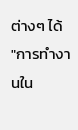ต่างๆ ได้
"การทำงานใน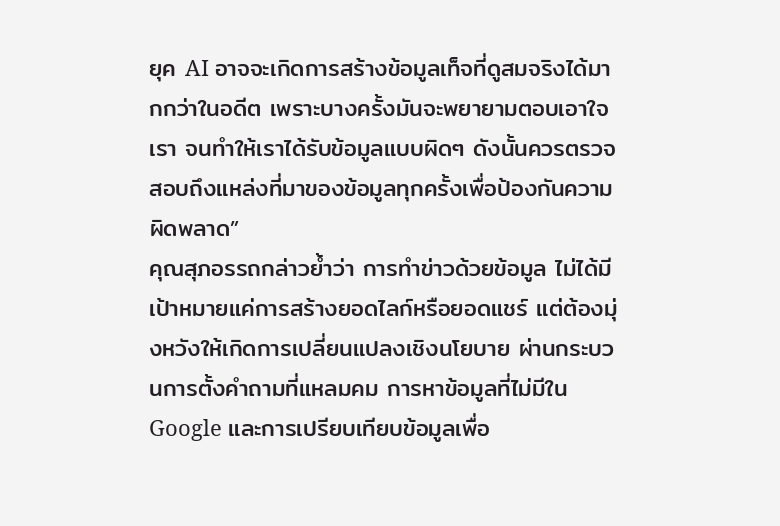ยุค AI อาจจะเกิดการสร้างข้อมูลเท็จที่ดูสมจริงได้มากกว่าในอดีต เพราะบางครั้งมันจะพยายามตอบเอาใจเรา จนทำให้เราได้รับข้อมูลแบบผิดๆ ดังนั้นควรตรวจสอบถึงแหล่งที่มาของข้อมูลทุกครั้งเพื่อป้องกันความผิดพลาด”
คุณสุภอรรถกล่าวย้ำว่า การทำข่าวด้วยข้อมูล ไม่ได้มีเป้าหมายแค่การสร้างยอดไลก์หรือยอดแชร์ แต่ต้องมุ่งหวังให้เกิดการเปลี่ยนแปลงเชิงนโยบาย ผ่านกระบวนการตั้งคำถามที่แหลมคม การหาข้อมูลที่ไม่มีใน Google และการเปรียบเทียบข้อมูลเพื่อ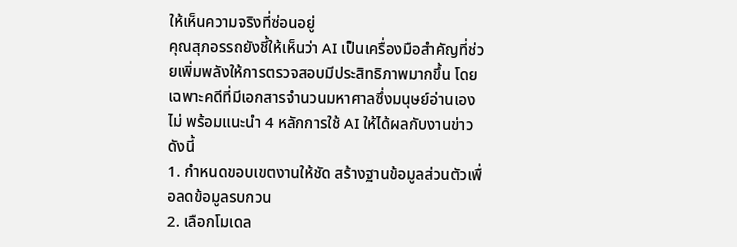ให้เห็นความจริงที่ซ่อนอยู่
คุณสุภอรรถยังชี้ให้เห็นว่า AI เป็นเครื่องมือสำคัญที่ช่วยเพิ่มพลังให้การตรวจสอบมีประสิทธิภาพมากขึ้น โดยเฉพาะคดีที่มีเอกสารจำนวนมหาศาลซึ่งมนุษย์อ่านเองไม่ พร้อมแนะนำ 4 หลักการใช้ AI ให้ได้ผลกับงานข่าว ดังนี้
1. กำหนดขอบเขตงานให้ชัด สร้างฐานข้อมูลส่วนตัวเพื่อลดข้อมูลรบกวน
2. เลือกโมเดล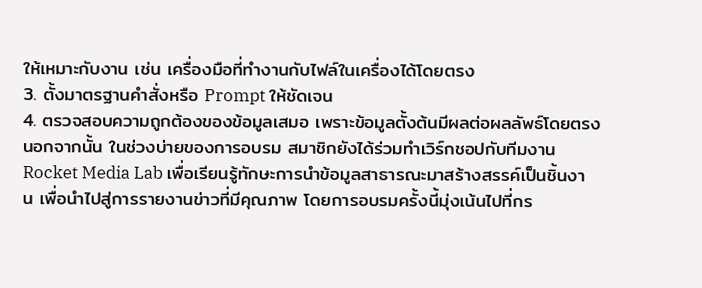ให้เหมาะกับงาน เช่น เครื่องมือที่ทำงานกับไฟล์ในเครื่องได้โดยตรง
3. ตั้งมาตรฐานคำสั่งหรือ Prompt ให้ชัดเจน
4. ตรวจสอบความถูกต้องของข้อมูลเสมอ เพราะข้อมูลตั้งต้นมีผลต่อผลลัพธ์โดยตรง
นอกจากนั้น ในช่วงบ่ายของการอบรม สมาชิกยังได้ร่วมทำเวิร์กชอปกับทีมงาน Rocket Media Lab เพื่อเรียนรู้ทักษะการนำข้อมูลสาธารณะมาสร้างสรรค์เป็นชิ้นงาน เพื่อนำไปสู่การรายงานข่าวที่มีคุณภาพ โดยการอบรมครั้งนี้มุ่งเน้นไปที่กร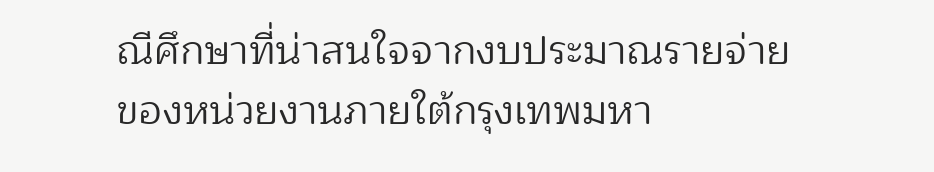ณีศึกษาที่น่าสนใจจากงบประมาณรายจ่ายของหน่วยงานภายใต้กรุงเทพมหา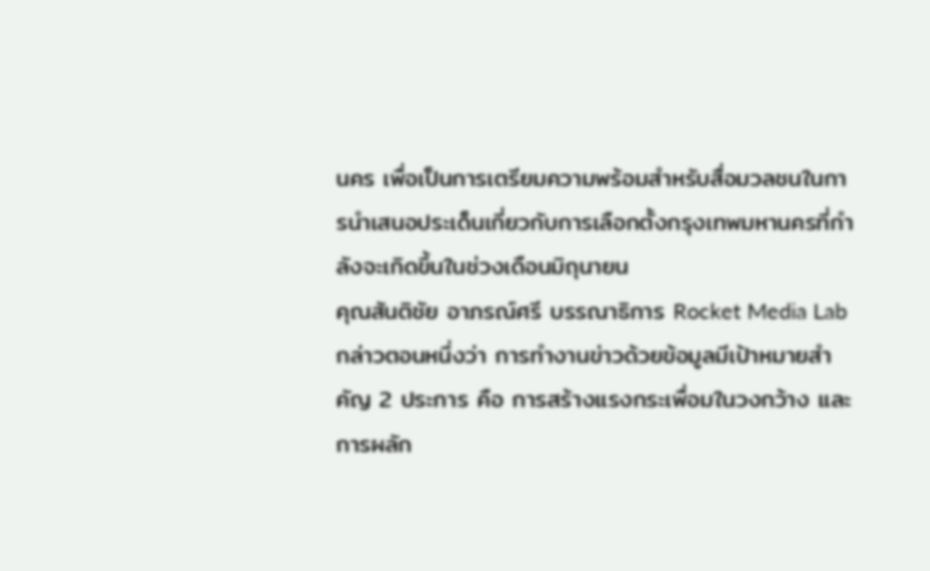นคร เพื่อเป็นการเตรียมความพร้อมสำหรับสื่อมวลชนในการนำเสนอประเด็นเกี่ยวกับการเลือกตั้งกรุงเทพมหานครที่กำลังจะเกิดขึ้นในช่วงเดือนมิถุนายน
คุณสันติชัย อาภรณ์ศรี บรรณาธิการ Rocket Media Lab กล่าวตอนหนึ่งว่า การทำงานข่าวด้วยข้อมูลมีเป้าหมายสำคัญ 2 ประการ คือ การสร้างแรงกระเพื่อมในวงกว้าง และการผลัก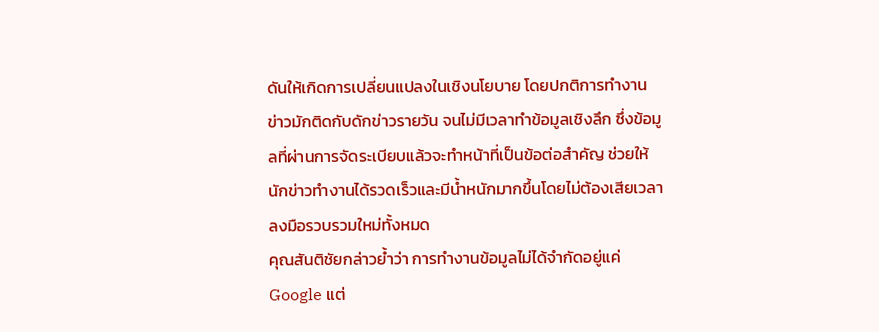ดันให้เกิดการเปลี่ยนแปลงในเชิงนโยบาย โดยปกติการทำงานข่าวมักติดกับดักข่าวรายวัน จนไม่มีเวลาทำข้อมูลเชิงลึก ซึ่งข้อมูลที่ผ่านการจัดระเบียบแล้วจะทำหน้าที่เป็นข้อต่อสำคัญ ช่วยให้นักข่าวทำงานได้รวดเร็วและมีน้ำหนักมากขึ้นโดยไม่ต้องเสียเวลาลงมือรวบรวมใหม่ทั้งหมด
คุณสันติชัยกล่าวย้ำว่า การทำงานข้อมูลไม่ได้จำกัดอยู่แค่ Google แต่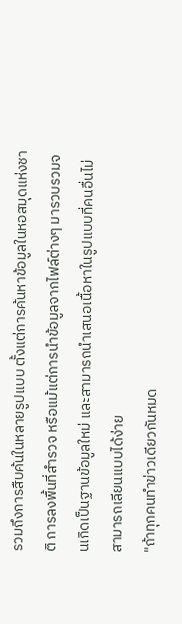รวมถึงการสืบค้นในหลายรูปแบบ ตั้งแต่การค้นหาข้อมูลในหอสมุดแห่งชาติ การลงพื้นที่สำรวจ หรือแม้แต่การนำข้อมูลจากไฟล์ต่างๆ มารวบรวมจนเกิดเป็นฐานข้อมูลใหม่ และสามารถนำเสนอเนื้อหาในรูปแบบที่คนอื่นไม่สามารถเลียนแบบได้ง่าย
"ถ้าทุกคนทำข่าวเดียวกันหมด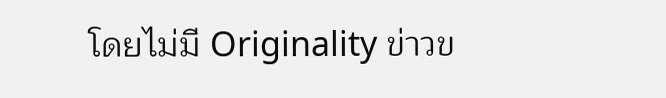โดยไม่มี Originality ข่าวข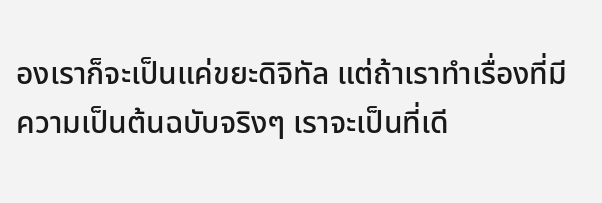องเราก็จะเป็นแค่ขยะดิจิทัล แต่ถ้าเราทำเรื่องที่มีความเป็นต้นฉบับจริงๆ เราจะเป็นที่เดี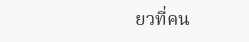ยวที่คน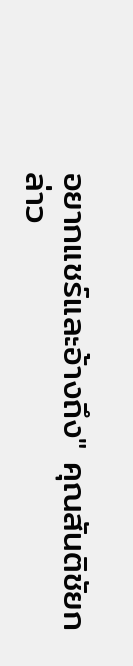อยากแชร์และอ้างถึง" คุณสันติชัยกล่าว